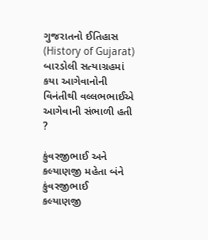ગુજરાતનો ઈતિહાસ (History of Gujarat)
બારડોલી સત્યાગ્રહમાં કયા આગેવાનોની વિનંતીથી વલ્લભભાઈએ આગેવાની સંભાળી હતી ?

કુંવરજીભાઈ અને કલ્યાણજી મહેતા બંને
કુંવરજીભાઈ
કલ્યાણજી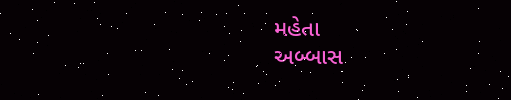મહેતા
અબ્બાસ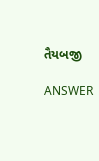તૈયબજી

ANSWER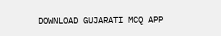DOWNLOAD GUJARATI MCQ APP